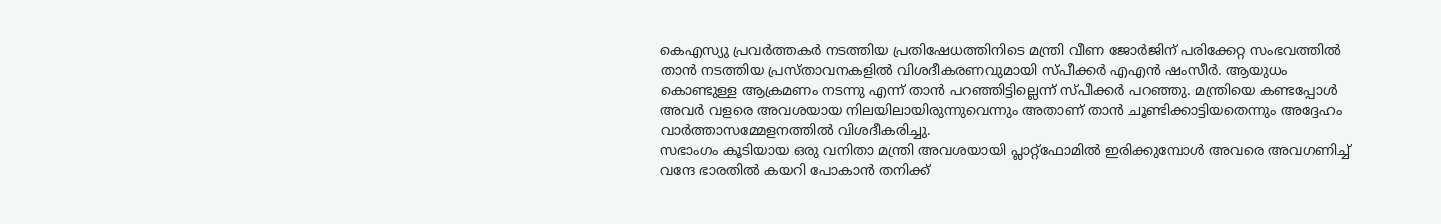കെഎസ്യു പ്രവർത്തകർ നടത്തിയ പ്രതിഷേധത്തിനിടെ മന്ത്രി വീണ ജോർജിന് പരിക്കേറ്റ സംഭവത്തിൽ താൻ നടത്തിയ പ്രസ്താവനകളിൽ വിശദീകരണവുമായി സ്പീക്കർ എഎൻ ഷംസീർ. ആയുധം കൊണ്ടുള്ള ആക്രമണം നടന്നു എന്ന് താൻ പറഞ്ഞിട്ടില്ലെന്ന് സ്പീക്കർ പറഞ്ഞു. മന്ത്രിയെ കണ്ടപ്പോൾ അവർ വളരെ അവശയായ നിലയിലായിരുന്നുവെന്നും അതാണ് താൻ ചൂണ്ടിക്കാട്ടിയതെന്നും അദ്ദേഹം വാർത്താസമ്മേളനത്തിൽ വിശദീകരിച്ചു.
സഭാംഗം കൂടിയായ ഒരു വനിതാ മന്ത്രി അവശയായി പ്ലാറ്റ്ഫോമിൽ ഇരിക്കുമ്പോൾ അവരെ അവഗണിച്ച് വന്ദേ ഭാരതിൽ കയറി പോകാൻ തനിക്ക്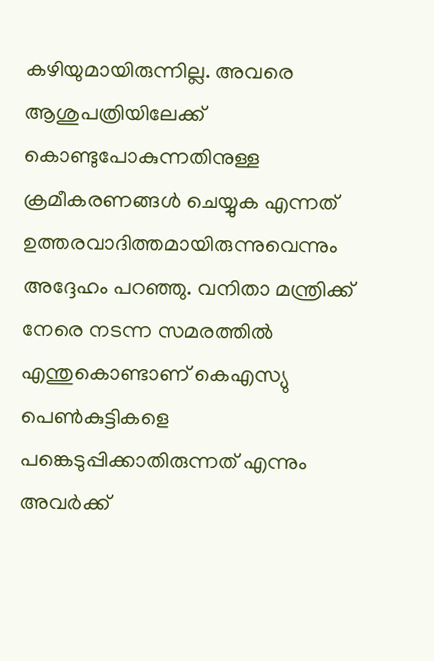കഴിയുമായിരുന്നില്ല. അവരെ ആശുപത്രിയിലേക്ക് കൊണ്ടുപോകുന്നതിനുള്ള ക്രമീകരണങ്ങൾ ചെയ്യുക എന്നത് ഉത്തരവാദിത്തമായിരുന്നുവെന്നും അദ്ദേഹം പറഞ്ഞു. വനിതാ മന്ത്രിക്ക് നേരെ നടന്ന സമരത്തിൽ എന്തുകൊണ്ടാണ് കെഎസ്യു പെൺകുട്ടികളെ പങ്കെടുപ്പിക്കാതിരുന്നത് എന്നും അവർക്ക്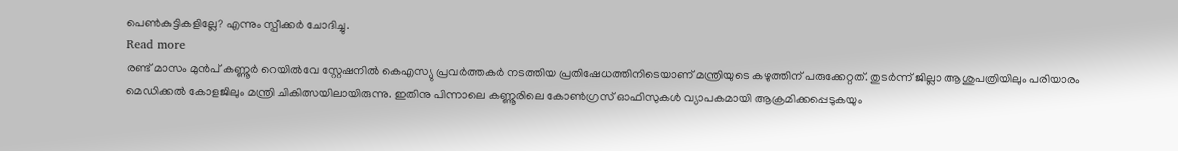പെൺകുട്ടികളില്ലേ? എന്നും സ്പീക്കർ ചോദിച്ചു.
Read more
രണ്ട് മാസം മുൻപ് കണ്ണൂർ റെയിൽവേ സ്റ്റേഷനിൽ കെഎസ്യു പ്രവർത്തകർ നടത്തിയ പ്രതിഷേധത്തിനിടെയാണ് മന്ത്രിയുടെ കഴുത്തിന് പരുക്കേറ്റത്. തുടർന്ന് ജില്ലാ ആശുപത്രിയിലും പരിയാരം മെഡിക്കൽ കോളജിലും മന്ത്രി ചികിത്സയിലായിരുന്നു. ഇതിനു പിന്നാലെ കണ്ണൂരിലെ കോൺഗ്രസ് ഓഫിസുകൾ വ്യാപകമായി ആക്രമിക്കപ്പെടുകയും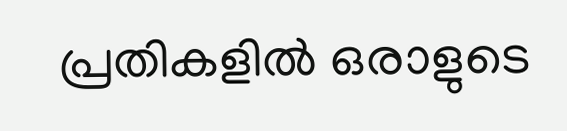പ്രതികളിൽ ഒരാളുടെ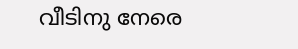വീടിനു നേരെ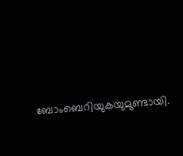ബോംബെറിയുകയുമുണ്ടായി.